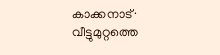കാക്കനാട്∙ വീട്ടുമുറ്റത്തെ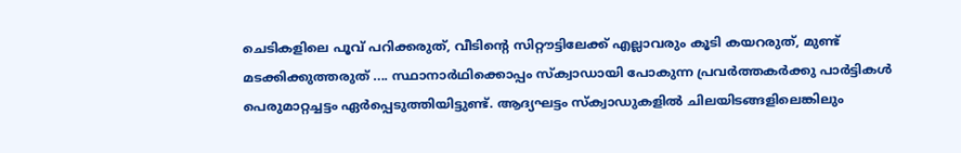ചെടികളിലെ പൂവ് പറിക്കരുത്, വീടിന്റെ സിറ്റൗട്ടിലേക്ക് എല്ലാവരും കൂടി കയറരുത്, മുണ്ട് മടക്കിക്കുത്തരുത് .... സ്ഥാനാർഥിക്കൊപ്പം സ്ക്വാഡായി പോകുന്ന പ്രവർത്തകർക്കു പാർട്ടികൾ പെരുമാറ്റച്ചട്ടം ഏർപ്പെടുത്തിയിട്ടുണ്ട്. ആദ്യഘട്ടം സ്ക്വാഡുകളിൽ ചിലയിടങ്ങളിലെങ്കിലും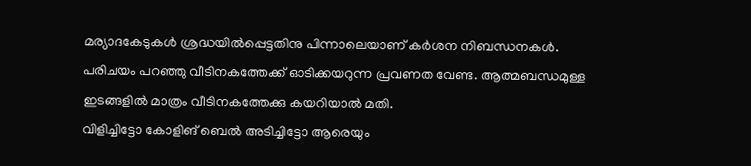മര്യാദകേടുകൾ ശ്രദ്ധയിൽപ്പെട്ടതിനു പിന്നാലെയാണ് കർശന നിബന്ധനകൾ. പരിചയം പറഞ്ഞു വീടിനകത്തേക്ക് ഓടിക്കയറുന്ന പ്രവണത വേണ്ട. ആത്മബന്ധമുള്ള ഇടങ്ങളിൽ മാത്രം വീടിനകത്തേക്കു കയറിയാൽ മതി.
വിളിച്ചിട്ടോ കോളിങ് ബെൽ അടിച്ചിട്ടോ ആരെയും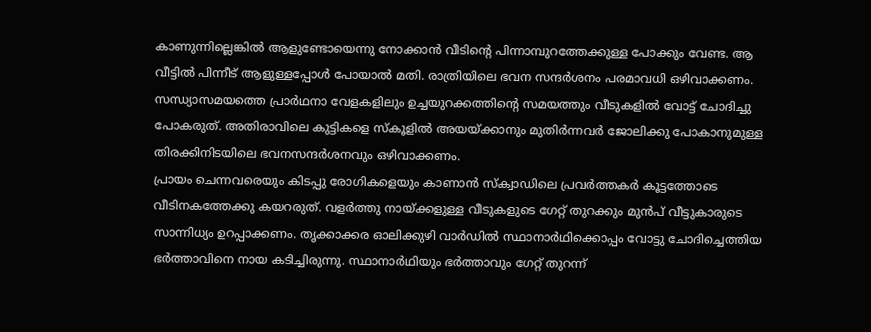കാണുന്നില്ലെങ്കിൽ ആളുണ്ടോയെന്നു നോക്കാൻ വീടിന്റെ പിന്നാമ്പുറത്തേക്കുള്ള പോക്കും വേണ്ട. ആ വീട്ടിൽ പിന്നീട് ആളുള്ളപ്പോൾ പോയാൽ മതി. രാത്രിയിലെ ഭവന സന്ദർശനം പരമാവധി ഒഴിവാക്കണം. സന്ധ്യാസമയത്തെ പ്രാർഥനാ വേളകളിലും ഉച്ചയുറക്കത്തിന്റെ സമയത്തും വീടുകളിൽ വോട്ട് ചോദിച്ചു പോകരുത്. അതിരാവിലെ കുട്ടികളെ സ്കൂളിൽ അയയ്ക്കാനും മുതിർന്നവർ ജോലിക്കു പോകാനുമുള്ള തിരക്കിനിടയിലെ ഭവനസന്ദർശനവും ഒഴിവാക്കണം.
പ്രായം ചെന്നവരെയും കിടപ്പു രോഗികളെയും കാണാൻ സ്ക്വാഡിലെ പ്രവർത്തകർ കൂട്ടത്തോടെ വീടിനകത്തേക്കു കയറരുത്. വളർത്തു നായ്ക്കളുള്ള വീടുകളുടെ ഗേറ്റ് തുറക്കും മുൻപ് വീട്ടുകാരുടെ സാന്നിധ്യം ഉറപ്പാക്കണം. തൃക്കാക്കര ഓലിക്കുഴി വാർഡിൽ സ്ഥാനാർഥിക്കൊപ്പം വോട്ടു ചോദിച്ചെത്തിയ ഭർത്താവിനെ നായ കടിച്ചിരുന്നു. സ്ഥാനാർഥിയും ഭർത്താവും ഗേറ്റ് തുറന്ന്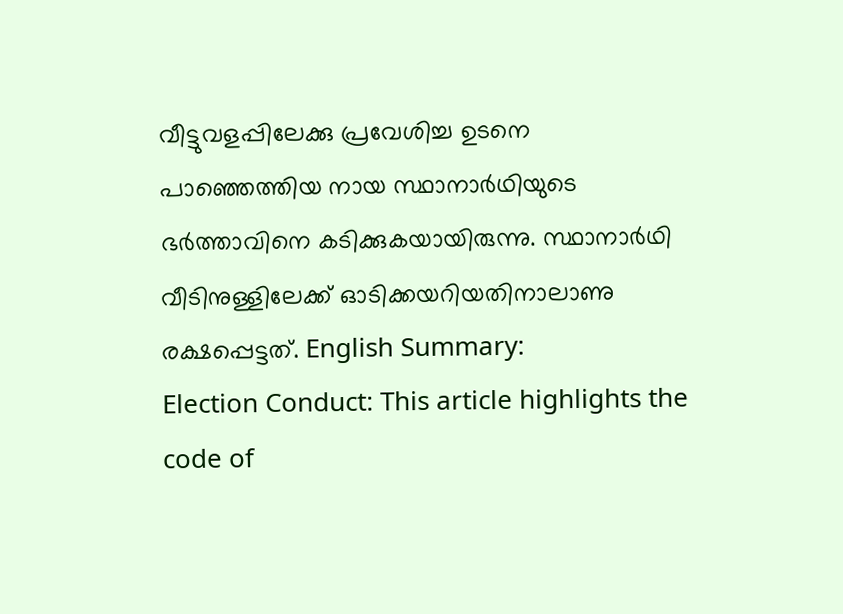വീട്ടുവളപ്പിലേക്കു പ്രവേശിച്ച ഉടനെ പാഞ്ഞെത്തിയ നായ സ്ഥാനാർഥിയുടെ ഭർത്താവിനെ കടിക്കുകയായിരുന്നു. സ്ഥാനാർഥി വീടിനുള്ളിലേക്ക് ഓടിക്കയറിയതിനാലാണു രക്ഷപ്പെട്ടത്. English Summary:
Election Conduct: This article highlights the code of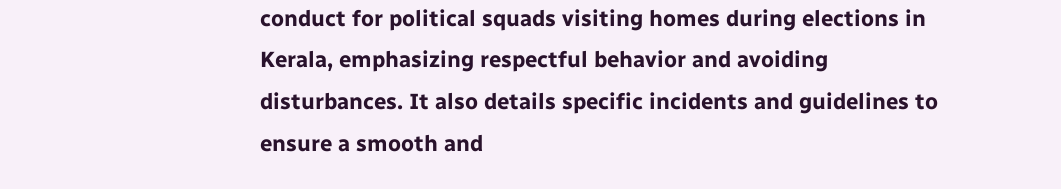conduct for political squads visiting homes during elections in Kerala, emphasizing respectful behavior and avoiding disturbances. It also details specific incidents and guidelines to ensure a smooth and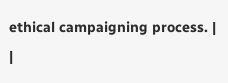ethical campaigning process. |
|